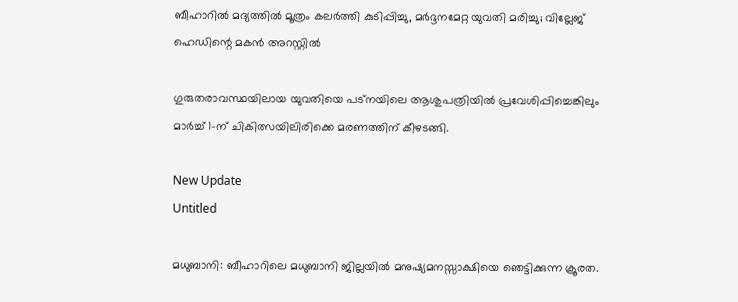ബീഹാറിൽ മദ്യത്തിൽ മൂത്രം കലർത്തി കുടിപ്പിച്ചു, മർദ്ദനമേറ്റ യുവതി മരിച്ചു; വില്ലേജ് ഹെഡിന്റെ മകൻ അറസ്റ്റിൽ

ഗുരുതരാവസ്ഥയിലായ യുവതിയെ പട്‌നയിലെ ആശുപത്രിയില്‍ പ്രവേശിപ്പിച്ചെങ്കിലും മാര്‍ച്ച് 1-ന് ചികിത്സയിലിരിക്കെ മരണത്തിന് കീഴടങ്ങി.

New Update
Untitled

മധുബാനി: ബീഹാറിലെ മധുബാനി ജില്ലയില്‍ മനുഷ്യമനസ്സാക്ഷിയെ ഞെട്ടിക്കുന്ന ക്രൂരത.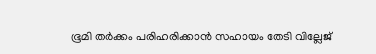ഭൂമി തര്‍ക്കം പരിഹരിക്കാന്‍ സഹായം തേടി വില്ലേജ്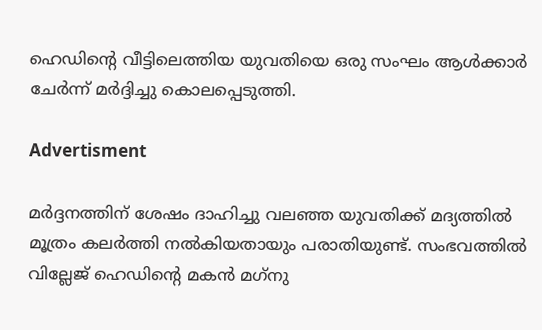ഹെഡിന്റെ വീട്ടിലെത്തിയ യുവതിയെ ഒരു സംഘം ആള്‍ക്കാര്‍ ചേര്‍ന്ന് മര്‍ദ്ദിച്ചു കൊലപ്പെടുത്തി.

Advertisment

മര്‍ദ്ദനത്തിന് ശേഷം ദാഹിച്ചു വലഞ്ഞ യുവതിക്ക് മദ്യത്തില്‍ മൂത്രം കലര്‍ത്തി നല്‍കിയതായും പരാതിയുണ്ട്. സംഭവത്തില്‍ വില്ലേജ് ഹെഡിന്റെ മകന്‍ മഗ്‌നു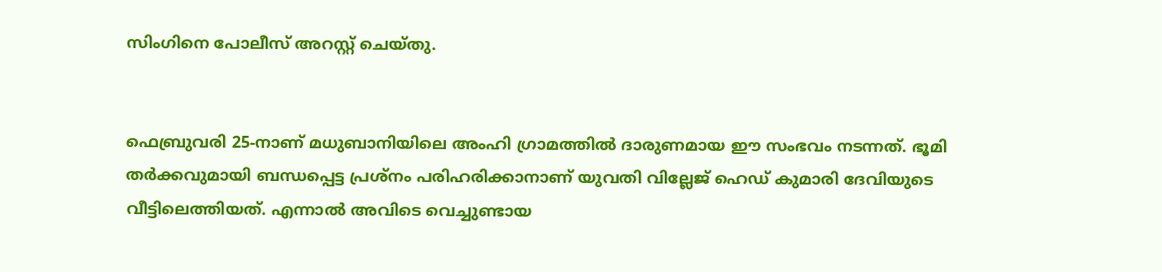സിംഗിനെ പോലീസ് അറസ്റ്റ് ചെയ്തു.


ഫെബ്രുവരി 25-നാണ് മധുബാനിയിലെ അംഹി ഗ്രാമത്തില്‍ ദാരുണമായ ഈ സംഭവം നടന്നത്. ഭൂമി തര്‍ക്കവുമായി ബന്ധപ്പെട്ട പ്രശ്‌നം പരിഹരിക്കാനാണ് യുവതി വില്ലേജ് ഹെഡ് കുമാരി ദേവിയുടെ വീട്ടിലെത്തിയത്. എന്നാല്‍ അവിടെ വെച്ചുണ്ടായ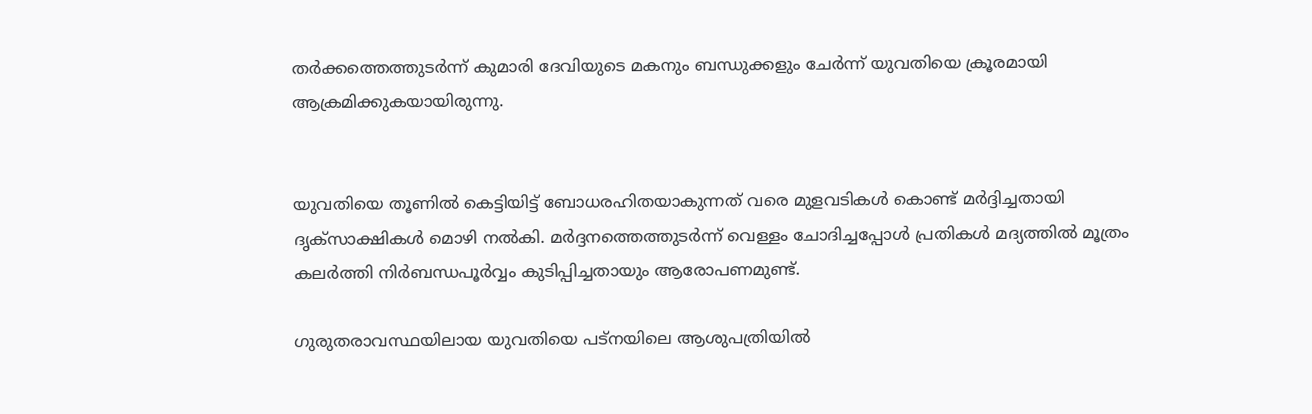തര്‍ക്കത്തെത്തുടര്‍ന്ന് കുമാരി ദേവിയുടെ മകനും ബന്ധുക്കളും ചേര്‍ന്ന് യുവതിയെ ക്രൂരമായി ആക്രമിക്കുകയായിരുന്നു.


യുവതിയെ തൂണില്‍ കെട്ടിയിട്ട് ബോധരഹിതയാകുന്നത് വരെ മുളവടികള്‍ കൊണ്ട് മര്‍ദ്ദിച്ചതായി ദൃക്സാക്ഷികള്‍ മൊഴി നല്‍കി. മര്‍ദ്ദനത്തെത്തുടര്‍ന്ന് വെള്ളം ചോദിച്ചപ്പോള്‍ പ്രതികള്‍ മദ്യത്തില്‍ മൂത്രം കലര്‍ത്തി നിര്‍ബന്ധപൂര്‍വ്വം കുടിപ്പിച്ചതായും ആരോപണമുണ്ട്.

ഗുരുതരാവസ്ഥയിലായ യുവതിയെ പട്‌നയിലെ ആശുപത്രിയില്‍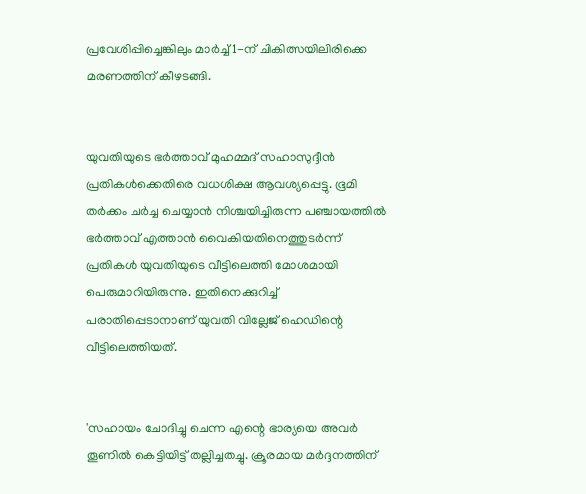പ്രവേശിപ്പിച്ചെങ്കിലും മാര്‍ച്ച് 1-ന് ചികിത്സയിലിരിക്കെ മരണത്തിന് കീഴടങ്ങി.


യുവതിയുടെ ഭര്‍ത്താവ് മുഹമ്മദ് സഹാസുദ്ദീന്‍ പ്രതികള്‍ക്കെതിരെ വധശിക്ഷ ആവശ്യപ്പെട്ടു. ഭൂമി തര്‍ക്കം ചര്‍ച്ച ചെയ്യാന്‍ നിശ്ചയിച്ചിരുന്ന പഞ്ചായത്തില്‍ ഭര്‍ത്താവ് എത്താന്‍ വൈകിയതിനെത്തുടര്‍ന്ന് പ്രതികള്‍ യുവതിയുടെ വീട്ടിലെത്തി മോശമായി പെരുമാറിയിരുന്നു. ഇതിനെക്കുറിച്ച് പരാതിപ്പെടാനാണ് യുവതി വില്ലേജ് ഹെഡിന്റെ വീട്ടിലെത്തിയത്.


'സഹായം ചോദിച്ചു ചെന്ന എന്റെ ഭാര്യയെ അവര്‍ തൂണില്‍ കെട്ടിയിട്ട് തല്ലിച്ചതച്ചു. ക്രൂരമായ മര്‍ദ്ദനത്തിന്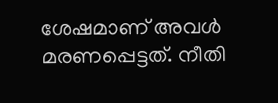ശേഷമാണ് അവള്‍ മരണപ്പെട്ടത്. നീതി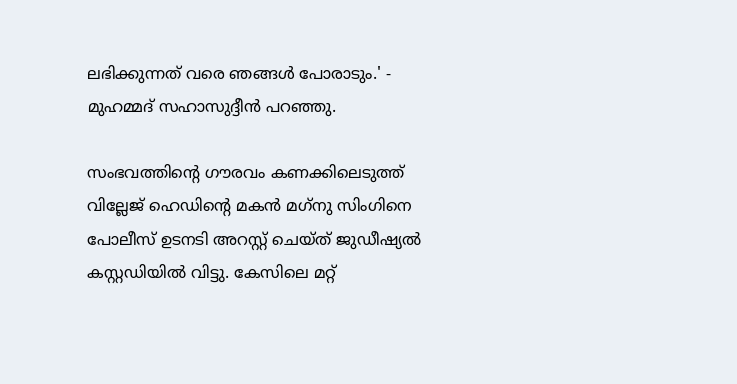ലഭിക്കുന്നത് വരെ ഞങ്ങള്‍ പോരാടും.' - മുഹമ്മദ് സഹാസുദ്ദീന്‍ പറഞ്ഞു.

സംഭവത്തിന്റെ ഗൗരവം കണക്കിലെടുത്ത് വില്ലേജ് ഹെഡിന്റെ മകന്‍ മഗ്‌നു സിംഗിനെ പോലീസ് ഉടനടി അറസ്റ്റ് ചെയ്ത് ജുഡീഷ്യല്‍ കസ്റ്റഡിയില്‍ വിട്ടു. കേസിലെ മറ്റ്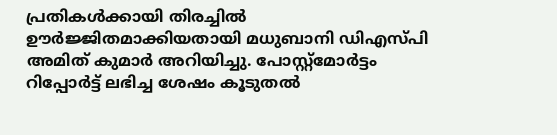പ്രതികള്‍ക്കായി തിരച്ചില്‍ ഊര്‍ജ്ജിതമാക്കിയതായി മധുബാനി ഡിഎസ്പി അമിത് കുമാര്‍ അറിയിച്ചു. പോസ്റ്റ്മോര്‍ട്ടം റിപ്പോര്‍ട്ട് ലഭിച്ച ശേഷം കൂടുതല്‍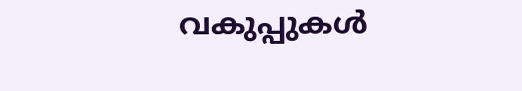വകുപ്പുകള്‍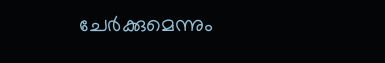ചേര്‍ക്കുമെന്നും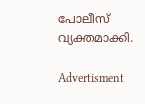പോലീസ് വ്യക്തമാക്കി.

Advertisment